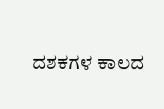ದಶಕಗಳ ಕಾಲದ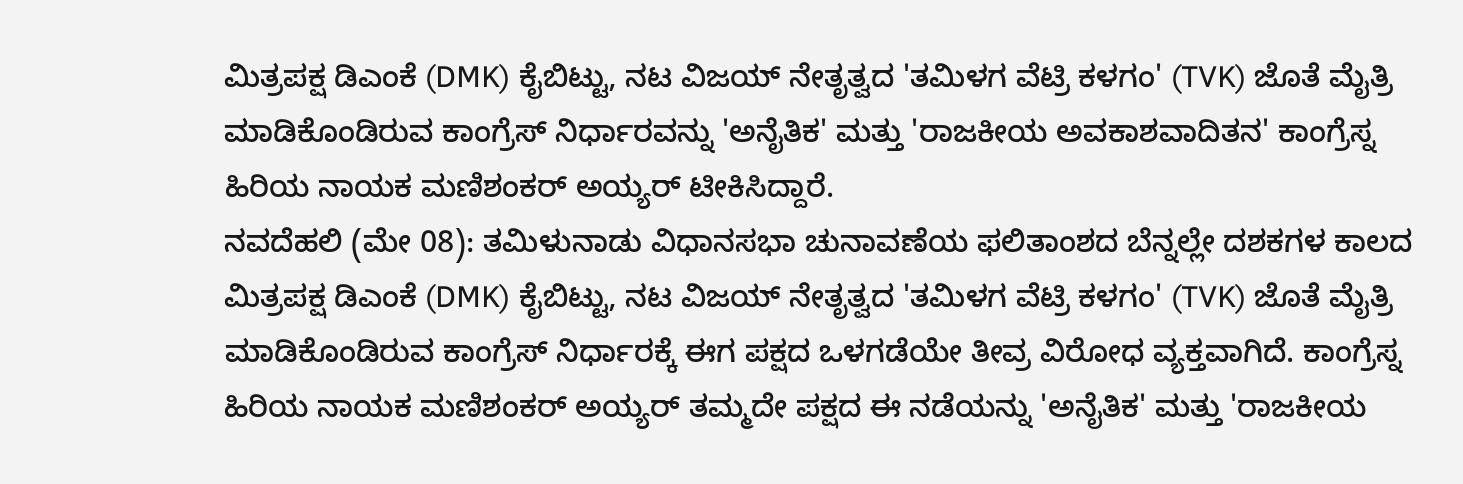ಮಿತ್ರಪಕ್ಷ ಡಿಎಂಕೆ (DMK) ಕೈಬಿಟ್ಟು, ನಟ ವಿಜಯ್ ನೇತೃತ್ವದ 'ತಮಿಳಗ ವೆಟ್ರಿ ಕಳಗಂ' (TVK) ಜೊತೆ ಮೈತ್ರಿ ಮಾಡಿಕೊಂಡಿರುವ ಕಾಂಗ್ರೆಸ್ ನಿರ್ಧಾರವನ್ನು 'ಅನೈತಿಕ' ಮತ್ತು 'ರಾಜಕೀಯ ಅವಕಾಶವಾದಿತನ' ಕಾಂಗ್ರೆಸ್ನ ಹಿರಿಯ ನಾಯಕ ಮಣಿಶಂಕರ್ ಅಯ್ಯರ್ ಟೀಕಿಸಿದ್ದಾರೆ.
ನವದೆಹಲಿ (ಮೇ 08): ತಮಿಳುನಾಡು ವಿಧಾನಸಭಾ ಚುನಾವಣೆಯ ಫಲಿತಾಂಶದ ಬೆನ್ನಲ್ಲೇ ದಶಕಗಳ ಕಾಲದ ಮಿತ್ರಪಕ್ಷ ಡಿಎಂಕೆ (DMK) ಕೈಬಿಟ್ಟು, ನಟ ವಿಜಯ್ ನೇತೃತ್ವದ 'ತಮಿಳಗ ವೆಟ್ರಿ ಕಳಗಂ' (TVK) ಜೊತೆ ಮೈತ್ರಿ ಮಾಡಿಕೊಂಡಿರುವ ಕಾಂಗ್ರೆಸ್ ನಿರ್ಧಾರಕ್ಕೆ ಈಗ ಪಕ್ಷದ ಒಳಗಡೆಯೇ ತೀವ್ರ ವಿರೋಧ ವ್ಯಕ್ತವಾಗಿದೆ. ಕಾಂಗ್ರೆಸ್ನ ಹಿರಿಯ ನಾಯಕ ಮಣಿಶಂಕರ್ ಅಯ್ಯರ್ ತಮ್ಮದೇ ಪಕ್ಷದ ಈ ನಡೆಯನ್ನು 'ಅನೈತಿಕ' ಮತ್ತು 'ರಾಜಕೀಯ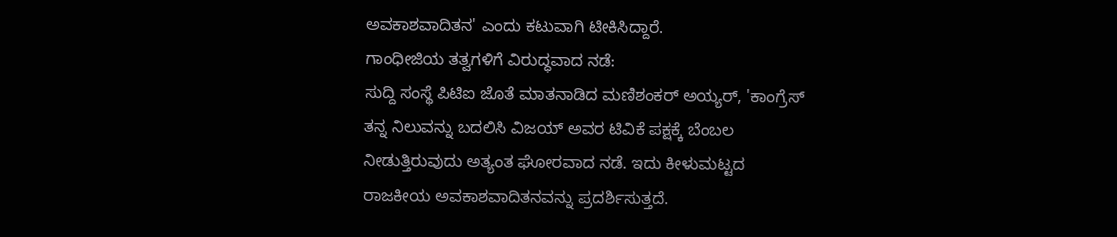ಅವಕಾಶವಾದಿತನ' ಎಂದು ಕಟುವಾಗಿ ಟೀಕಿಸಿದ್ದಾರೆ.
ಗಾಂಧೀಜಿಯ ತತ್ವಗಳಿಗೆ ವಿರುದ್ಧವಾದ ನಡೆ:
ಸುದ್ದಿ ಸಂಸ್ಥೆ ಪಿಟಿಐ ಜೊತೆ ಮಾತನಾಡಿದ ಮಣಿಶಂಕರ್ ಅಯ್ಯರ್, 'ಕಾಂಗ್ರೆಸ್ ತನ್ನ ನಿಲುವನ್ನು ಬದಲಿಸಿ ವಿಜಯ್ ಅವರ ಟಿವಿಕೆ ಪಕ್ಷಕ್ಕೆ ಬೆಂಬಲ ನೀಡುತ್ತಿರುವುದು ಅತ್ಯಂತ ಘೋರವಾದ ನಡೆ. ಇದು ಕೀಳುಮಟ್ಟದ ರಾಜಕೀಯ ಅವಕಾಶವಾದಿತನವನ್ನು ಪ್ರದರ್ಶಿಸುತ್ತದೆ.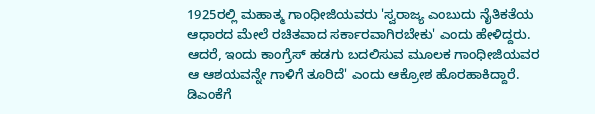1925ರಲ್ಲಿ ಮಹಾತ್ಮ ಗಾಂಧೀಜಿಯವರು 'ಸ್ವರಾಜ್ಯ ಎಂಬುದು ನೈತಿಕತೆಯ ಆಧಾರದ ಮೇಲೆ ರಚಿತವಾದ ಸರ್ಕಾರವಾಗಿರಬೇಕು' ಎಂದು ಹೇಳಿದ್ದರು. ಆದರೆ, ಇಂದು ಕಾಂಗ್ರೆಸ್ ಹಡಗು ಬದಲಿಸುವ ಮೂಲಕ ಗಾಂಧೀಜಿಯವರ ಆ ಆಶಯವನ್ನೇ ಗಾಳಿಗೆ ತೂರಿದೆ' ಎಂದು ಆಕ್ರೋಶ ಹೊರಹಾಕಿದ್ದಾರೆ.
ಡಿಎಂಕೆಗೆ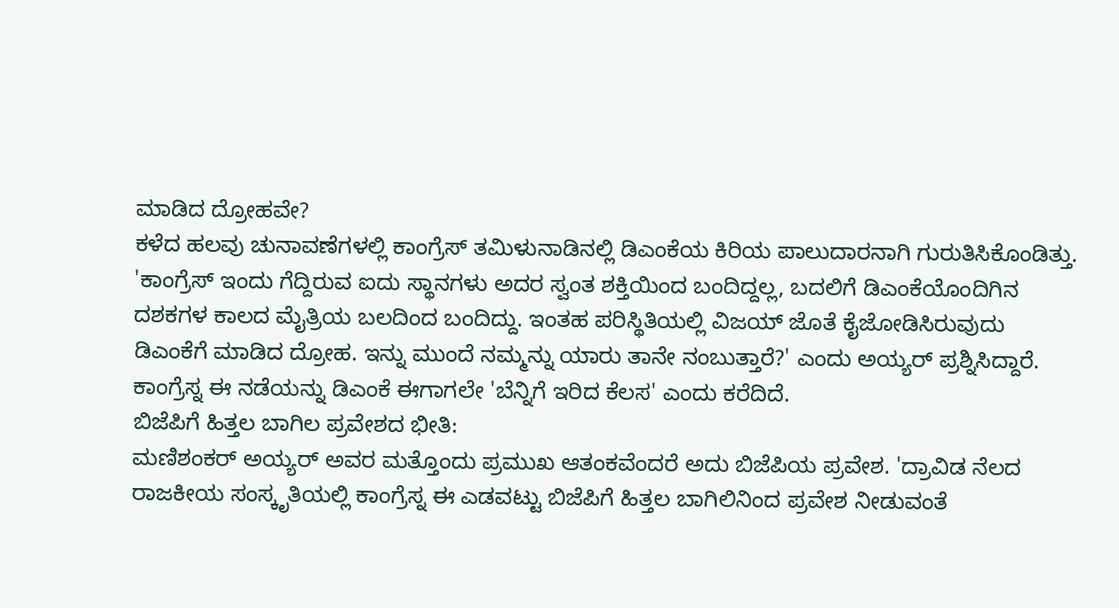ಮಾಡಿದ ದ್ರೋಹವೇ?
ಕಳೆದ ಹಲವು ಚುನಾವಣೆಗಳಲ್ಲಿ ಕಾಂಗ್ರೆಸ್ ತಮಿಳುನಾಡಿನಲ್ಲಿ ಡಿಎಂಕೆಯ ಕಿರಿಯ ಪಾಲುದಾರನಾಗಿ ಗುರುತಿಸಿಕೊಂಡಿತ್ತು. 'ಕಾಂಗ್ರೆಸ್ ಇಂದು ಗೆದ್ದಿರುವ ಐದು ಸ್ಥಾನಗಳು ಅದರ ಸ್ವಂತ ಶಕ್ತಿಯಿಂದ ಬಂದಿದ್ದಲ್ಲ, ಬದಲಿಗೆ ಡಿಎಂಕೆಯೊಂದಿಗಿನ ದಶಕಗಳ ಕಾಲದ ಮೈತ್ರಿಯ ಬಲದಿಂದ ಬಂದಿದ್ದು. ಇಂತಹ ಪರಿಸ್ಥಿತಿಯಲ್ಲಿ ವಿಜಯ್ ಜೊತೆ ಕೈಜೋಡಿಸಿರುವುದು ಡಿಎಂಕೆಗೆ ಮಾಡಿದ ದ್ರೋಹ. ಇನ್ನು ಮುಂದೆ ನಮ್ಮನ್ನು ಯಾರು ತಾನೇ ನಂಬುತ್ತಾರೆ?' ಎಂದು ಅಯ್ಯರ್ ಪ್ರಶ್ನಿಸಿದ್ದಾರೆ. ಕಾಂಗ್ರೆಸ್ನ ಈ ನಡೆಯನ್ನು ಡಿಎಂಕೆ ಈಗಾಗಲೇ 'ಬೆನ್ನಿಗೆ ಇರಿದ ಕೆಲಸ' ಎಂದು ಕರೆದಿದೆ.
ಬಿಜೆಪಿಗೆ ಹಿತ್ತಲ ಬಾಗಿಲ ಪ್ರವೇಶದ ಭೀತಿ:
ಮಣಿಶಂಕರ್ ಅಯ್ಯರ್ ಅವರ ಮತ್ತೊಂದು ಪ್ರಮುಖ ಆತಂಕವೆಂದರೆ ಅದು ಬಿಜೆಪಿಯ ಪ್ರವೇಶ. 'ದ್ರಾವಿಡ ನೆಲದ ರಾಜಕೀಯ ಸಂಸ್ಕೃತಿಯಲ್ಲಿ ಕಾಂಗ್ರೆಸ್ನ ಈ ಎಡವಟ್ಟು ಬಿಜೆಪಿಗೆ ಹಿತ್ತಲ ಬಾಗಿಲಿನಿಂದ ಪ್ರವೇಶ ನೀಡುವಂತೆ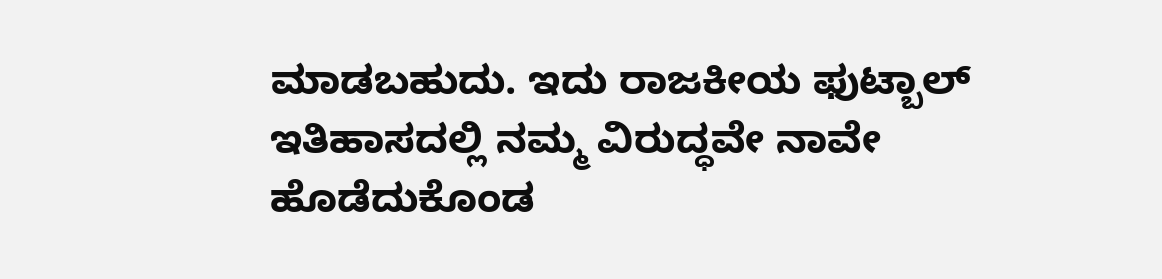ಮಾಡಬಹುದು. ಇದು ರಾಜಕೀಯ ಫುಟ್ಬಾಲ್ ಇತಿಹಾಸದಲ್ಲಿ ನಮ್ಮ ವಿರುದ್ಧವೇ ನಾವೇ ಹೊಡೆದುಕೊಂಡ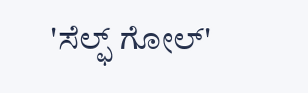'ಸೆಲ್ಫ್ ಗೋಲ್'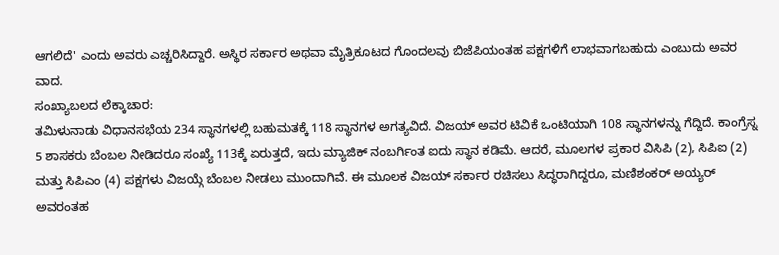ಆಗಲಿದೆ' ಎಂದು ಅವರು ಎಚ್ಚರಿಸಿದ್ದಾರೆ. ಅಸ್ಥಿರ ಸರ್ಕಾರ ಅಥವಾ ಮೈತ್ರಿಕೂಟದ ಗೊಂದಲವು ಬಿಜೆಪಿಯಂತಹ ಪಕ್ಷಗಳಿಗೆ ಲಾಭವಾಗಬಹುದು ಎಂಬುದು ಅವರ ವಾದ.
ಸಂಖ್ಯಾಬಲದ ಲೆಕ್ಕಾಚಾರ:
ತಮಿಳುನಾಡು ವಿಧಾನಸಭೆಯ 234 ಸ್ಥಾನಗಳಲ್ಲಿ ಬಹುಮತಕ್ಕೆ 118 ಸ್ಥಾನಗಳ ಅಗತ್ಯವಿದೆ. ವಿಜಯ್ ಅವರ ಟಿವಿಕೆ ಒಂಟಿಯಾಗಿ 108 ಸ್ಥಾನಗಳನ್ನು ಗೆದ್ದಿದೆ. ಕಾಂಗ್ರೆಸ್ನ 5 ಶಾಸಕರು ಬೆಂಬಲ ನೀಡಿದರೂ ಸಂಖ್ಯೆ 113ಕ್ಕೆ ಏರುತ್ತದೆ, ಇದು ಮ್ಯಾಜಿಕ್ ನಂಬರ್ಗಿಂತ ಐದು ಸ್ಥಾನ ಕಡಿಮೆ. ಆದರೆ, ಮೂಲಗಳ ಪ್ರಕಾರ ವಿಸಿಪಿ (2), ಸಿಪಿಐ (2) ಮತ್ತು ಸಿಪಿಎಂ (4) ಪಕ್ಷಗಳು ವಿಜಯ್ಗೆ ಬೆಂಬಲ ನೀಡಲು ಮುಂದಾಗಿವೆ. ಈ ಮೂಲಕ ವಿಜಯ್ ಸರ್ಕಾರ ರಚಿಸಲು ಸಿದ್ಧರಾಗಿದ್ದರೂ, ಮಣಿಶಂಕರ್ ಅಯ್ಯರ್ ಅವರಂತಹ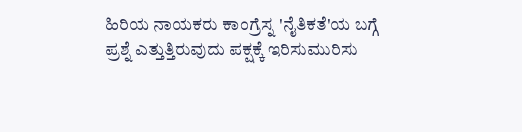ಹಿರಿಯ ನಾಯಕರು ಕಾಂಗ್ರೆಸ್ನ 'ನೈತಿಕತೆ'ಯ ಬಗ್ಗೆ ಪ್ರಶ್ನೆ ಎತ್ತುತ್ತಿರುವುದು ಪಕ್ಷಕ್ಕೆ ಇರಿಸುಮುರಿಸು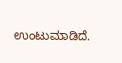ಉಂಟುಮಾಡಿದೆ.